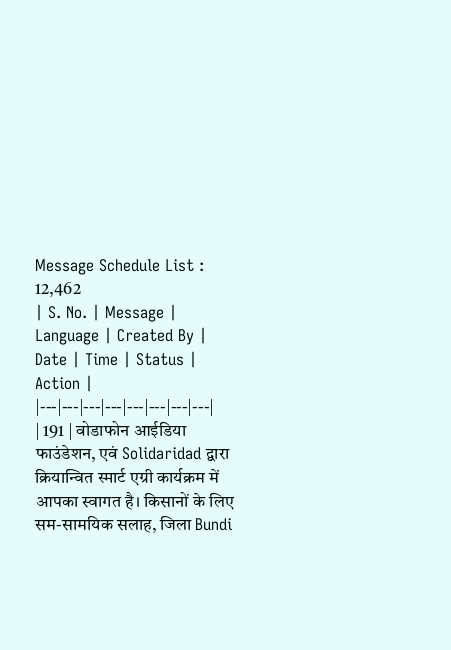Message Schedule List : 12,462
| S. No. | Message | Language | Created By | Date | Time | Status | Action |
|---|---|---|---|---|---|---|---|
| 191 | वोडाफोन आईडिया फाउंडेशन, एवं Solidaridad द्वारा क्रियान्वित स्मार्ट एग्री कार्यक्रम में आपका स्वागत है। किसानों के लिए सम-सामयिक सलाह, जिला Bundi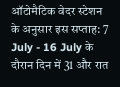ऑटोमैटिक वेदर स्टेशन के अनुसार इस सप्ताह: 7 July - 16 July के दौरान दिन में 31 और रात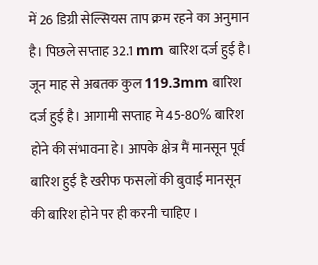में 26 डिग्री सेल्सियस ताप क्रम रहने का अनुमान है। पिछले सप्ताह 32.1 mm बारिश दर्ज हुई है। जून माह से अबतक कुल 119.3mm बारिश दर्ज हुई है। आगामी सप्ताह मे 45-80% बारिश होने की संभावना हे। आपके क्षेत्र मैं मानसून पूर्व बारिश हुई है खरीफ फसलों की बुवाई मानसून की बारिश होने पर ही करनी चाहिए ।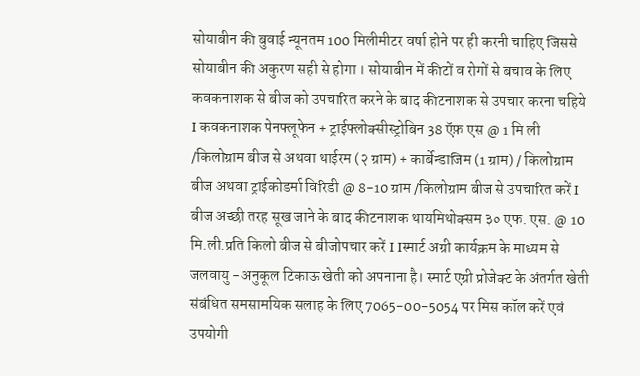सोयाबीन की बुवाई न्यूनतम 100 मिलीमीटर वर्षा होने पर ही करनी चाहिए जिससे सोयाबीन की अकुरण सही से होगा । सोयाबीन में कीटों व रोगों से बचाव के लिए कवकनाशक से बीज को उपचारित करने के बाद कीटनाशक से उपचार करना चहिये I कवकनाशक पेनफ्लूफेन + ट्राईफ्लोक्सीस्ट्रोबिन 38 ऍफ़ एस @ 1 मि ली /किलोग्राम बीज से अथवा थाईरम (२ ग्राम) + कार्बेन्डाजिम (1 ग्राम) / किलोग्राम बीज अथवा ट्राईकोडर्मा विरिडी @ 8-10 ग्राम /किलोग्राम बीज से उपचारित करें I बीज अच्छी तरह सूख जाने के बाद कीटनाशक थायमिथोक्सम ३० एफ. एस. @ 10 मि.ली.प्रति किलो बीज से बीजोपचार करें I Iस्मार्ट अग्री कार्यक्रम के माध्यम से जलवायु -अनुकूल टिकाऊ खेती को अपनाना है। स्मार्ट एग्री प्रोजेक्ट के अंतर्गत खेती संबंधित समसामयिक सलाह के लिए 7065-00-5054 पर मिस कॉल करें एवं उपयोगी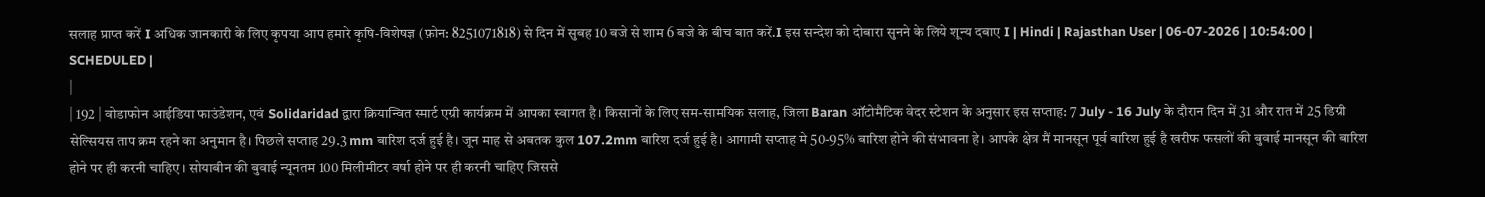सलाह प्राप्त करें I अधिक जानकारी के लिए कृपया आप हमारे कृषि-विशेषज्ञ (फ़ोन: 8251071818) से दिन में सुबह 10 बजे से शाम 6 बजे के बीच बात करें.I इस सन्देश को दोबारा सुनने के लिये शून्य दबाए I | Hindi | Rajasthan User | 06-07-2026 | 10:54:00 | SCHEDULED |
|
| 192 | वोडाफोन आईडिया फाउंडेशन, एवं Solidaridad द्वारा क्रियान्वित स्मार्ट एग्री कार्यक्रम में आपका स्वागत है। किसानों के लिए सम-सामयिक सलाह, जिला Baran ऑटोमैटिक वेदर स्टेशन के अनुसार इस सप्ताह: 7 July - 16 July के दौरान दिन में 31 और रात में 25 डिग्री सेल्सियस ताप क्रम रहने का अनुमान है। पिछले सप्ताह 29.3 mm बारिश दर्ज हुई है। जून माह से अबतक कुल 107.2mm बारिश दर्ज हुई है। आगामी सप्ताह मे 50-95% बारिश होने की संभावना हे। आपके क्षेत्र मैं मानसून पूर्व बारिश हुई है खरीफ फसलों की बुवाई मानसून की बारिश होने पर ही करनी चाहिए । सोयाबीन की बुवाई न्यूनतम 100 मिलीमीटर वर्षा होने पर ही करनी चाहिए जिससे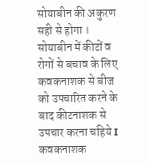सोयाबीन की अकुरण सही से होगा । सोयाबीन में कीटों व रोगों से बचाव के लिए कवकनाशक से बीज को उपचारित करने के बाद कीटनाशक से उपचार करना चहिये I कवकनाशक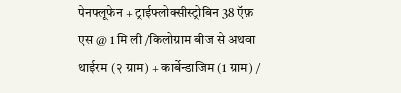पेनफ्लूफेन + ट्राईफ्लोक्सीस्ट्रोबिन 38 ऍफ़ एस @ 1 मि ली /किलोग्राम बीज से अथवा थाईरम (२ ग्राम) + कार्बेन्डाजिम (1 ग्राम) /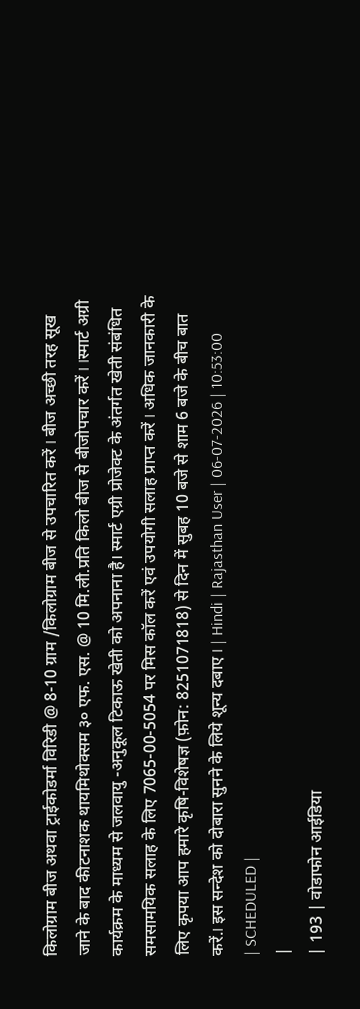किलोग्राम बीज अथवा ट्राईकोडर्मा विरिडी @ 8-10 ग्राम /किलोग्राम बीज से उपचारित करें I बीज अच्छी तरह सूख जाने के बाद कीटनाशक थायमिथोक्सम ३० एफ. एस. @ 10 मि.ली.प्रति किलो बीज से बीजोपचार करें I Iस्मार्ट अग्री कार्यक्रम के माध्यम से जलवायु -अनुकूल टिकाऊ खेती को अपनाना है। स्मार्ट एग्री प्रोजेक्ट के अंतर्गत खेती संबंधित समसामयिक सलाह के लिए 7065-00-5054 पर मिस कॉल करें एवं उपयोगी सलाह प्राप्त करें I अधिक जानकारी के लिए कृपया आप हमारे कृषि-विशेषज्ञ (फ़ोन: 8251071818) से दिन में सुबह 10 बजे से शाम 6 बजे के बीच बात करें.I इस सन्देश को दोबारा सुनने के लिये शून्य दबाए I | Hindi | Rajasthan User | 06-07-2026 | 10:53:00 | SCHEDULED |
|
| 193 | वोडाफोन आईडिया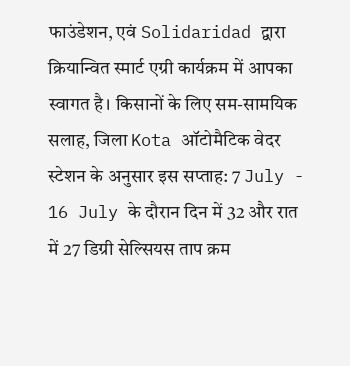फाउंडेशन, एवं Solidaridad द्वारा क्रियान्वित स्मार्ट एग्री कार्यक्रम में आपका स्वागत है। किसानों के लिए सम-सामयिक सलाह, जिला Kota ऑटोमैटिक वेदर स्टेशन के अनुसार इस सप्ताह: 7 July - 16 July के दौरान दिन में 32 और रात में 27 डिग्री सेल्सियस ताप क्रम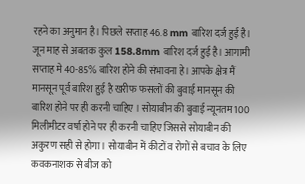रहने का अनुमान है। पिछले सप्ताह 46.8 mm बारिश दर्ज हुई है। जून माह से अबतक कुल 158.8mm बारिश दर्ज हुई है। आगामी सप्ताह मे 40-85% बारिश होने की संभावना हे। आपके क्षेत्र मैं मानसून पूर्व बारिश हुई है खरीफ फसलों की बुवाई मानसून की बारिश होने पर ही करनी चाहिए । सोयाबीन की बुवाई न्यूनतम 100 मिलीमीटर वर्षा होने पर ही करनी चाहिए जिससे सोयाबीन की अकुरण सही से होगा । सोयाबीन में कीटों व रोगों से बचाव के लिए कवकनाशक से बीज को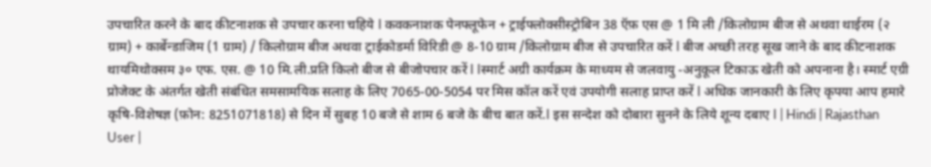उपचारित करने के बाद कीटनाशक से उपचार करना चहिये I कवकनाशक पेनफ्लूफेन + ट्राईफ्लोक्सीस्ट्रोबिन 38 ऍफ़ एस @ 1 मि ली /किलोग्राम बीज से अथवा थाईरम (२ ग्राम) + कार्बेन्डाजिम (1 ग्राम) / किलोग्राम बीज अथवा ट्राईकोडर्मा विरिडी @ 8-10 ग्राम /किलोग्राम बीज से उपचारित करें I बीज अच्छी तरह सूख जाने के बाद कीटनाशक थायमिथोक्सम ३० एफ. एस. @ 10 मि.ली.प्रति किलो बीज से बीजोपचार करें I Iस्मार्ट अग्री कार्यक्रम के माध्यम से जलवायु -अनुकूल टिकाऊ खेती को अपनाना है। स्मार्ट एग्री प्रोजेक्ट के अंतर्गत खेती संबंधित समसामयिक सलाह के लिए 7065-00-5054 पर मिस कॉल करें एवं उपयोगी सलाह प्राप्त करें I अधिक जानकारी के लिए कृपया आप हमारे कृषि-विशेषज्ञ (फ़ोन: 8251071818) से दिन में सुबह 10 बजे से शाम 6 बजे के बीच बात करें.I इस सन्देश को दोबारा सुनने के लिये शून्य दबाए I | Hindi | Rajasthan User |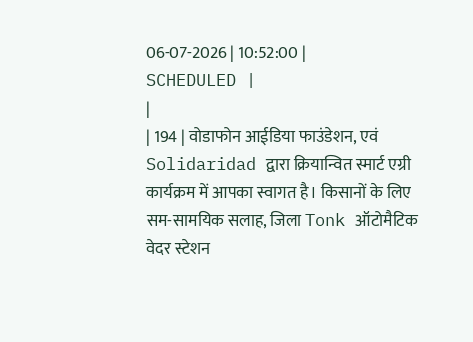06-07-2026 | 10:52:00 | SCHEDULED |
|
| 194 | वोडाफोन आईडिया फाउंडेशन, एवं Solidaridad द्वारा क्रियान्वित स्मार्ट एग्री कार्यक्रम में आपका स्वागत है। किसानों के लिए सम-सामयिक सलाह, जिला Tonk ऑटोमैटिक वेदर स्टेशन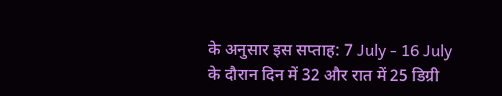के अनुसार इस सप्ताह: 7 July - 16 July के दौरान दिन में 32 और रात में 25 डिग्री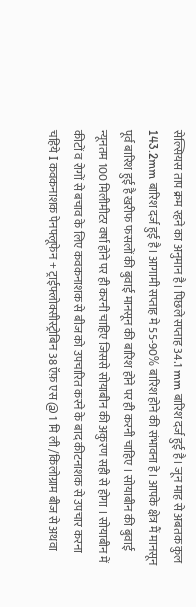सेल्सियस ताप क्रम रहने का अनुमान है। पिछले सप्ताह 34.1 mm बारिश दर्ज हुई है। जून माह से अबतक कुल 143.2mm बारिश दर्ज हुई है। आगामी सप्ताह मे 55-90% बारिश होने की संभावना हे। आपके क्षेत्र मैं मानसून पूर्व बारिश हुई है खरीफ फसलों की बुवाई मानसून की बारिश होने पर ही करनी चाहिए । सोयाबीन की बुवाई न्यूनतम 100 मिलीमीटर वर्षा होने पर ही करनी चाहिए जिससे सोयाबीन की अकुरण सही से होगा । सोयाबीन में कीटों व रोगों से बचाव के लिए कवकनाशक से बीज को उपचारित करने के बाद कीटनाशक से उपचार करना चहिये I कवकनाशक पेनफ्लूफेन + ट्राईफ्लोक्सीस्ट्रोबिन 38 ऍफ़ एस @ 1 मि ली /किलोग्राम बीज से अथवा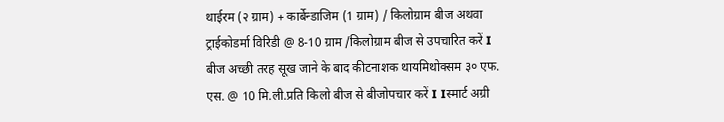थाईरम (२ ग्राम) + कार्बेन्डाजिम (1 ग्राम) / किलोग्राम बीज अथवा ट्राईकोडर्मा विरिडी @ 8-10 ग्राम /किलोग्राम बीज से उपचारित करें I बीज अच्छी तरह सूख जाने के बाद कीटनाशक थायमिथोक्सम ३० एफ. एस. @ 10 मि.ली.प्रति किलो बीज से बीजोपचार करें I Iस्मार्ट अग्री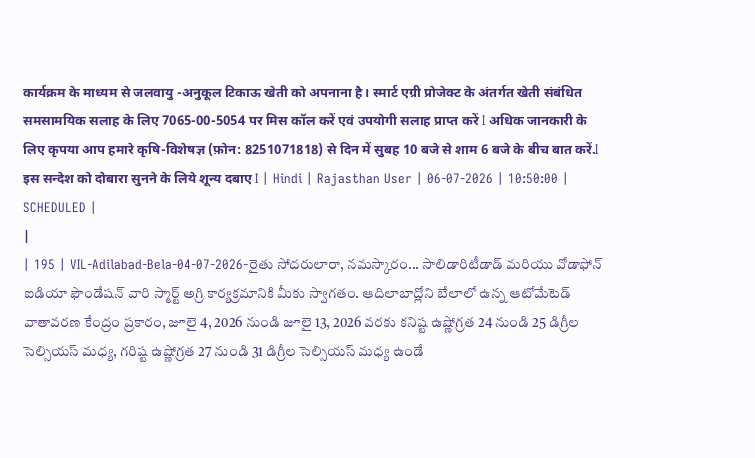कार्यक्रम के माध्यम से जलवायु -अनुकूल टिकाऊ खेती को अपनाना है। स्मार्ट एग्री प्रोजेक्ट के अंतर्गत खेती संबंधित समसामयिक सलाह के लिए 7065-00-5054 पर मिस कॉल करें एवं उपयोगी सलाह प्राप्त करें I अधिक जानकारी के लिए कृपया आप हमारे कृषि-विशेषज्ञ (फ़ोन: 8251071818) से दिन में सुबह 10 बजे से शाम 6 बजे के बीच बात करें.I इस सन्देश को दोबारा सुनने के लिये शून्य दबाए I | Hindi | Rajasthan User | 06-07-2026 | 10:50:00 | SCHEDULED |
|
| 195 | VIL-Adilabad-Bela-04-07-2026-రైతు సోదరులారా, నమస్కారం... సాలిడారిటీడాడ్ మరియు వోడాఫోన్ ఐడియా ఫౌండేషన్ వారి స్మార్ట్ అగ్రి కార్యక్రమానికి మీకు స్వాగతం. ఆదిలాబాద్లోని బేలాలో ఉన్న ఆటోమేటెడ్ వాతావరణ కేంద్రం ప్రకారం, జూలై 4, 2026 నుండి జూలై 13, 2026 వరకు కనిష్ట ఉష్ణోగ్రత 24 నుండి 25 డిగ్రీల సెల్సియస్ మధ్య, గరిష్ట ఉష్ణోగ్రత 27 నుండి 31 డిగ్రీల సెల్సియస్ మధ్య ఉండే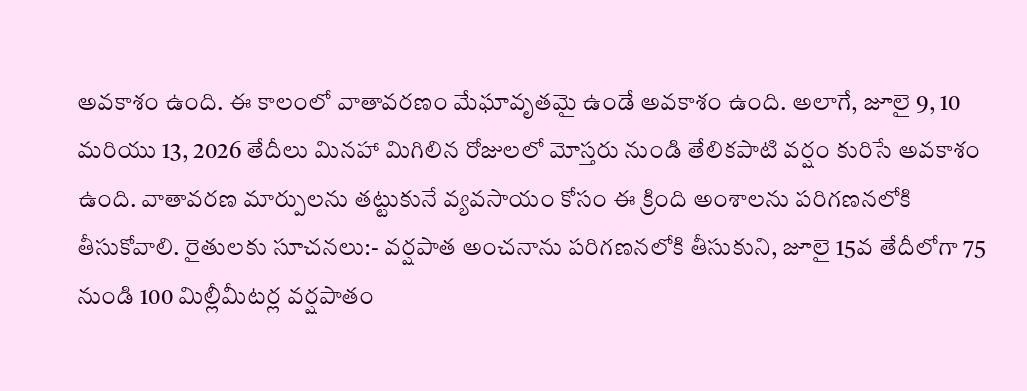అవకాశం ఉంది. ఈ కాలంలో వాతావరణం మేఘావృతమై ఉండే అవకాశం ఉంది. అలాగే, జూలై 9, 10 మరియు 13, 2026 తేదీలు మినహా మిగిలిన రోజులలో మోస్తరు నుండి తేలికపాటి వర్షం కురిసే అవకాశం ఉంది. వాతావరణ మార్పులను తట్టుకునే వ్యవసాయం కోసం ఈ క్రింది అంశాలను పరిగణనలోకి తీసుకోవాలి. రైతులకు సూచనలు:- వర్షపాత అంచనాను పరిగణనలోకి తీసుకుని, జూలై 15వ తేదీలోగా 75 నుండి 100 మిల్లీమీటర్ల వర్షపాతం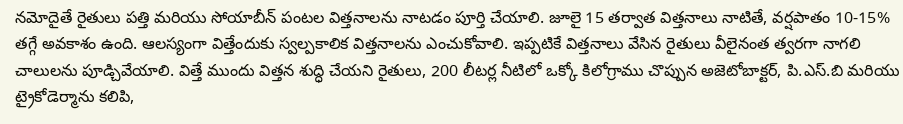నమోదైతే రైతులు పత్తి మరియు సోయాబీన్ పంటల విత్తనాలను నాటడం పూర్తి చేయాలి. జూలై 15 తర్వాత విత్తనాలు నాటితే, వర్షపాతం 10-15% తగ్గే అవకాశం ఉంది. ఆలస్యంగా విత్తేందుకు స్వల్పకాలిక విత్తనాలను ఎంచుకోవాలి. ఇప్పటికే విత్తనాలు వేసిన రైతులు వీలైనంత త్వరగా నాగలి చాలులను పూడ్చివేయాలి. విత్తే ముందు విత్తన శుద్ధి చేయని రైతులు, 200 లీటర్ల నీటిలో ఒక్కో కిలోగ్రాము చొప్పున అజెటోబాక్టర్, పి.ఎస్.బి మరియు ట్రైకోడెర్మాను కలిపి,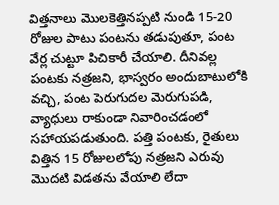విత్తనాలు మొలకెత్తినప్పటి నుండి 15-20 రోజుల పాటు పంటను తడుపుతూ, పంట వేర్ల చుట్టూ పిచికారీ చేయాలి. దీనివల్ల పంటకు నత్రజని, భాస్వరం అందుబాటులోకి వచ్చి, పంట పెరుగుదల మెరుగుపడి, వ్యాధులు రాకుండా నివారించడంలో సహాయపడుతుంది. పత్తి పంటకు, రైతులు విత్తిన 15 రోజులలోపు నత్రజని ఎరువు మొదటి విడతను వేయాలి లేదా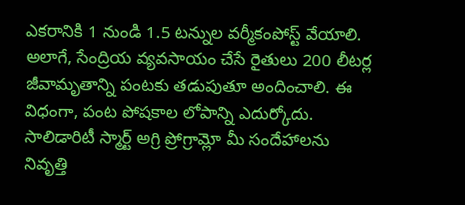ఎకరానికి 1 నుండి 1.5 టన్నుల వర్మీకంపోస్ట్ వేయాలి. అలాగే, సేంద్రియ వ్యవసాయం చేసే రైతులు 200 లీటర్ల జీవామృతాన్ని పంటకు తడుపుతూ అందించాలి. ఈ విధంగా, పంట పోషకాల లోపాన్ని ఎదుర్కోదు. సాలిడారిటీ స్మార్ట్ అగ్రి ప్రోగ్రామ్లో మీ సందేహాలను నివృత్తి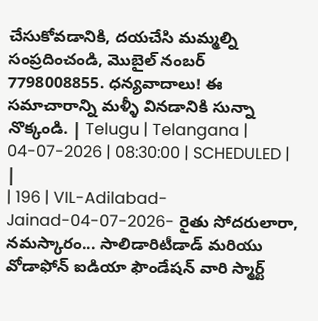చేసుకోవడానికి, దయచేసి మమ్మల్ని సంప్రదించండి, మొబైల్ నంబర్ 7798008855. ధన్యవాదాలు! ఈ సమాచారాన్ని మళ్ళీ వినడానికి సున్నా నొక్కండి. | Telugu | Telangana | 04-07-2026 | 08:30:00 | SCHEDULED |
|
| 196 | VIL-Adilabad-Jainad-04-07-2026- రైతు సోదరులారా, నమస్కారం... సాలిడారిటీడాడ్ మరియు వోడాఫోన్ ఐడియా ఫౌండేషన్ వారి స్మార్ట్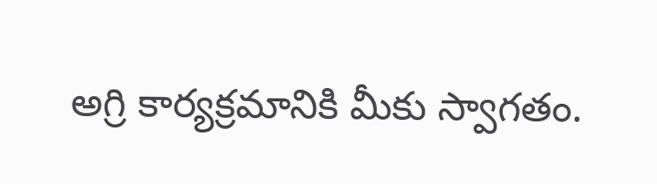అగ్రి కార్యక్రమానికి మీకు స్వాగతం.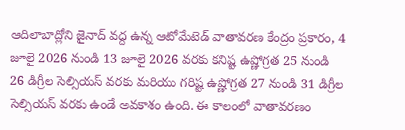ఆదిలాబాద్లోని జైనాద్ వద్ద ఉన్న ఆటోమేటెడ్ వాతావరణ కేంద్రం ప్రకారం, 4 జూలై 2026 నుండి 13 జూలై 2026 వరకు కనిష్ట ఉష్ణోగ్రత 25 నుండి 26 డిగ్రీల సెల్సియస్ వరకు మరియు గరిష్ట ఉష్ణోగ్రత 27 నుండి 31 డిగ్రీల సెల్సియస్ వరకు ఉండే అవకాశం ఉంది. ఈ కాలంలో వాతావరణం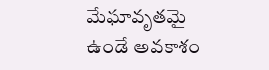మేఘావృతమై ఉండే అవకాశం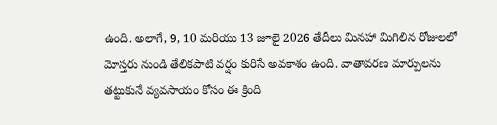ఉంది. అలాగే, 9, 10 మరియు 13 జూలై 2026 తేదీలు మినహా మిగిలిన రోజులలో మోస్తరు నుండి తేలికపాటి వర్షం కురిసే అవకాశం ఉంది. వాతావరణ మార్పులను తట్టుకునే వ్యవసాయం కోసం ఈ క్రింది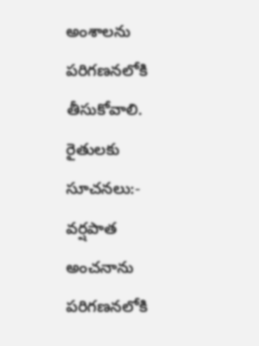అంశాలను పరిగణనలోకి తీసుకోవాలి. రైతులకు సూచనలు:- వర్షపాత అంచనాను పరిగణనలోకి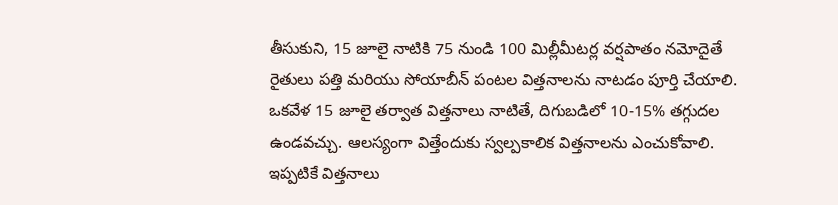తీసుకుని, 15 జూలై నాటికి 75 నుండి 100 మిల్లీమీటర్ల వర్షపాతం నమోదైతే రైతులు పత్తి మరియు సోయాబీన్ పంటల విత్తనాలను నాటడం పూర్తి చేయాలి. ఒకవేళ 15 జూలై తర్వాత విత్తనాలు నాటితే, దిగుబడిలో 10-15% తగ్గుదల ఉండవచ్చు. ఆలస్యంగా విత్తేందుకు స్వల్పకాలిక విత్తనాలను ఎంచుకోవాలి. ఇప్పటికే విత్తనాలు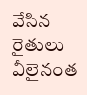వేసిన రైతులు వీలైనంత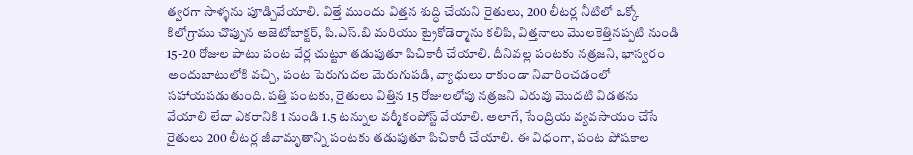త్వరగా సాళ్ళను పూడ్చివేయాలి. విత్తే ముందు విత్తన శుద్ధి చేయని రైతులు, 200 లీటర్ల నీటిలో ఒక్కో కిలోగ్రాము చొప్పున అజెటోబాక్టర్, పి.ఎస్.బి మరియు ట్రైకోడెర్మాను కలిపి, విత్తనాలు మొలకెత్తినప్పటి నుండి 15-20 రోజుల పాటు పంట వేర్ల చుట్టూ తడుపుతూ పిచికారీ చేయాలి. దీనివల్ల పంటకు నత్రజని, భాస్వరం అందుబాటులోకి వచ్చి, పంట పెరుగుదల మెరుగుపడి, వ్యాధులు రాకుండా నివారించడంలో సహాయపడుతుంది. పత్తి పంటకు, రైతులు విత్తిన 15 రోజులలోపు నత్రజని ఎరువు మొదటి విడతను వేయాలి లేదా ఎకరానికి 1 నుండి 1.5 టన్నుల వర్మీకంపోస్ట్ వేయాలి. అలాగే, సేంద్రియ వ్యవసాయం చేసే రైతులు 200 లీటర్ల జీవామృతాన్ని పంటకు తడుపుతూ పిచికారీ చేయాలి. ఈ విధంగా, పంట పోషకాల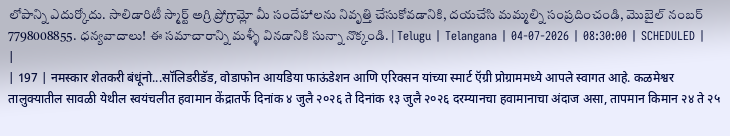లోపాన్ని ఎదుర్కోదు. సాలిడారిటీ స్మార్ట్ అగ్రి ప్రోగ్రామ్లో మీ సందేహాలను నివృత్తి చేసుకోవడానికి, దయచేసి మమ్మల్ని సంప్రదించండి, మొబైల్ నంబర్ 7798008855. ధన్యవాదాలు! ఈ సమాచారాన్ని మళ్ళీ వినడానికి సున్నా నొక్కండి. | Telugu | Telangana | 04-07-2026 | 08:30:00 | SCHEDULED |
|
| 197 | नमस्कार शेतकरी बंधूंनो...सॉलिडरीडॅड, वोडाफोन आयडिया फाऊंडेशन आणि एरिक्सन यांच्या स्मार्ट ऍग्री प्रोग्राममध्ये आपले स्वागत आहे. कळमेश्वर तालुक्यातील सावळी येथील स्वयंचलीत हवामान केंद्रातर्फे दिनांक ४ जुलै २०२६ ते दिनांक १३ जुलै २०२६ दरम्यानचा हवामानाचा अंदाज असा, तापमान किमान २४ ते २५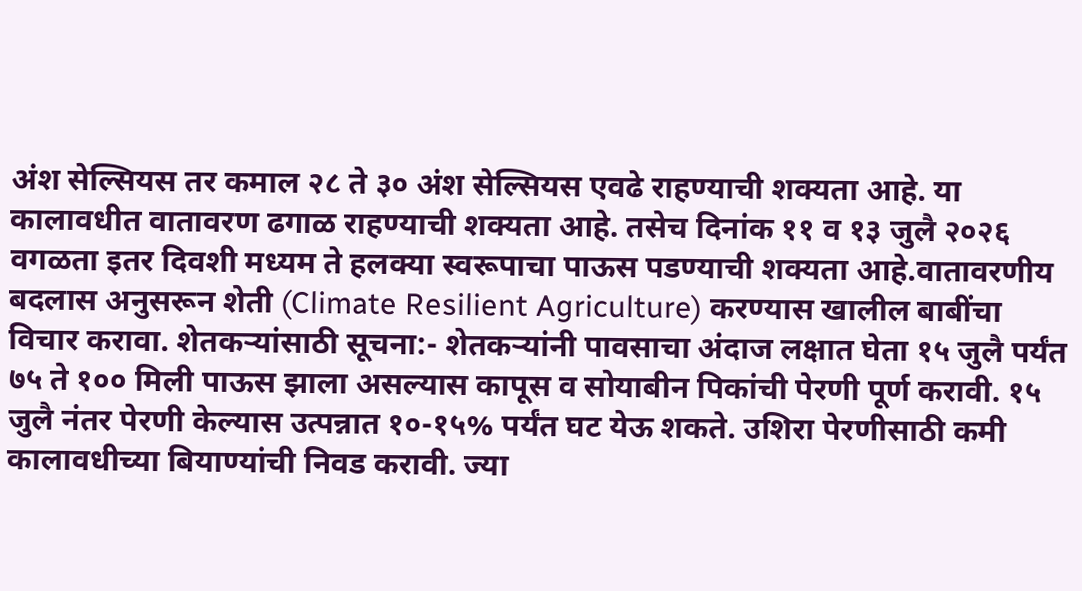अंश सेल्सियस तर कमाल २८ ते ३० अंश सेल्सियस एवढे राहण्याची शक्यता आहे. या कालावधीत वातावरण ढगाळ राहण्याची शक्यता आहे. तसेच दिनांक ११ व १३ जुलै २०२६ वगळता इतर दिवशी मध्यम ते हलक्या स्वरूपाचा पाऊस पडण्याची शक्यता आहे.वातावरणीय बदलास अनुसरून शेती (Climate Resilient Agriculture) करण्यास खालील बाबींचा विचार करावा. शेतकऱ्यांसाठी सूचना:- शेतकऱ्यांनी पावसाचा अंदाज लक्षात घेता १५ जुलै पर्यंत ७५ ते १०० मिली पाऊस झाला असल्यास कापूस व सोयाबीन पिकांची पेरणी पूर्ण करावी. १५ जुलै नंतर पेरणी केल्यास उत्पन्नात १०-१५% पर्यंत घट येऊ शकते. उशिरा पेरणीसाठी कमी कालावधीच्या बियाण्यांची निवड करावी. ज्या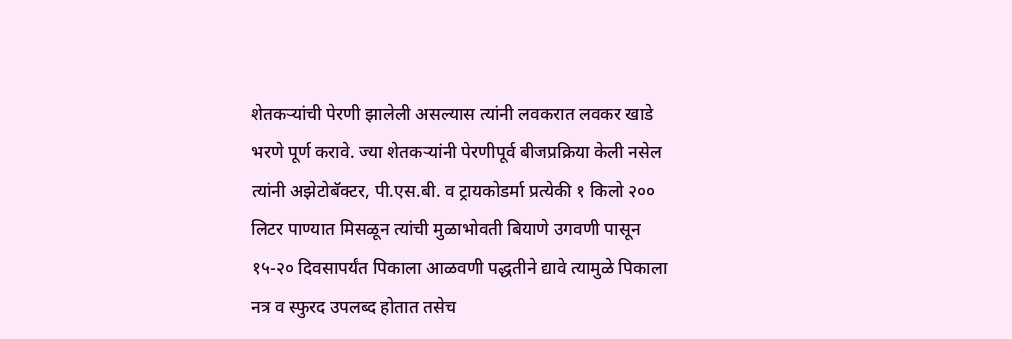शेतकऱ्यांची पेरणी झालेली असल्यास त्यांनी लवकरात लवकर खाडे भरणे पूर्ण करावे. ज्या शेतकऱ्यांनी पेरणीपूर्व बीजप्रक्रिया केली नसेल त्यांनी अझेटोबॅक्टर, पी.एस.बी. व ट्रायकोडर्मा प्रत्येकी १ किलो २०० लिटर पाण्यात मिसळून त्यांची मुळाभोवती बियाणे उगवणी पासून १५-२० दिवसापर्यंत पिकाला आळवणी पद्धतीने द्यावे त्यामुळे पिकाला नत्र व स्फुरद उपलब्द होतात तसेच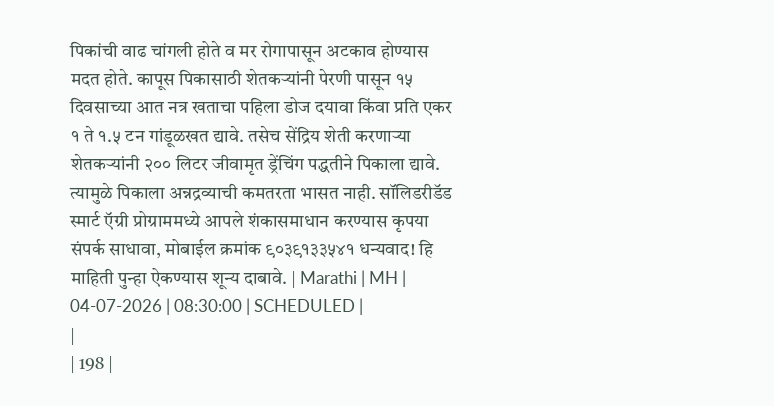पिकांची वाढ चांगली होते व मर रोगापासून अटकाव होण्यास मदत होते. कापूस पिकासाठी शेतकऱ्यांनी पेरणी पासून १५ दिवसाच्या आत नत्र खताचा पहिला डोज दयावा किंवा प्रति एकर १ ते १.५ टन गांडूळखत द्यावे. तसेच सेंद्रिय शेती करणाऱ्या शेतकऱ्यांनी २०० लिटर जीवामृत ड्रेंचिंग पद्धतीने पिकाला द्यावे. त्यामुळे पिकाला अन्नद्रव्याची कमतरता भासत नाही. सॉलिडरीडॅड स्मार्ट ऍग्री प्रोग्राममध्ये आपले शंकासमाधान करण्यास कृपया संपर्क साधावा, मोबाईल क्रमांक ९०३९१३३५४१ धन्यवाद! हि माहिती पुन्हा ऐकण्यास शून्य दाबावे. | Marathi | MH | 04-07-2026 | 08:30:00 | SCHEDULED |
|
| 198 |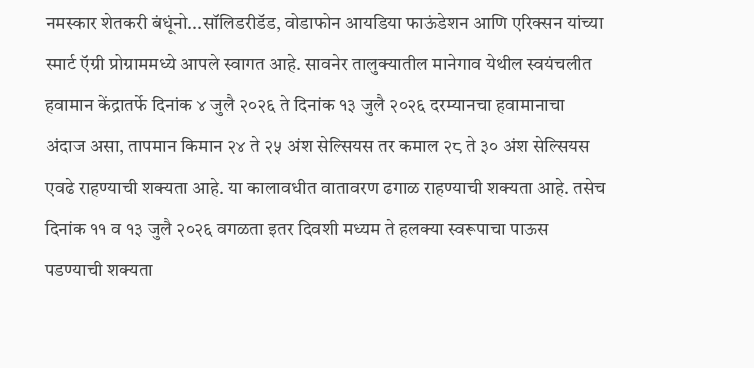नमस्कार शेतकरी बंधूंनो...सॉलिडरीडॅड, वोडाफोन आयडिया फाऊंडेशन आणि एरिक्सन यांच्या स्मार्ट ऍग्री प्रोग्राममध्ये आपले स्वागत आहे. सावनेर तालुक्यातील मानेगाव येथील स्वयंचलीत हवामान केंद्रातर्फे दिनांक ४ जुलै २०२६ ते दिनांक १३ जुलै २०२६ दरम्यानचा हवामानाचा अंदाज असा, तापमान किमान २४ ते २५ अंश सेल्सियस तर कमाल २८ ते ३० अंश सेल्सियस एवढे राहण्याची शक्यता आहे. या कालावधीत वातावरण ढगाळ राहण्याची शक्यता आहे. तसेच दिनांक ११ व १३ जुलै २०२६ वगळता इतर दिवशी मध्यम ते हलक्या स्वरूपाचा पाऊस पडण्याची शक्यता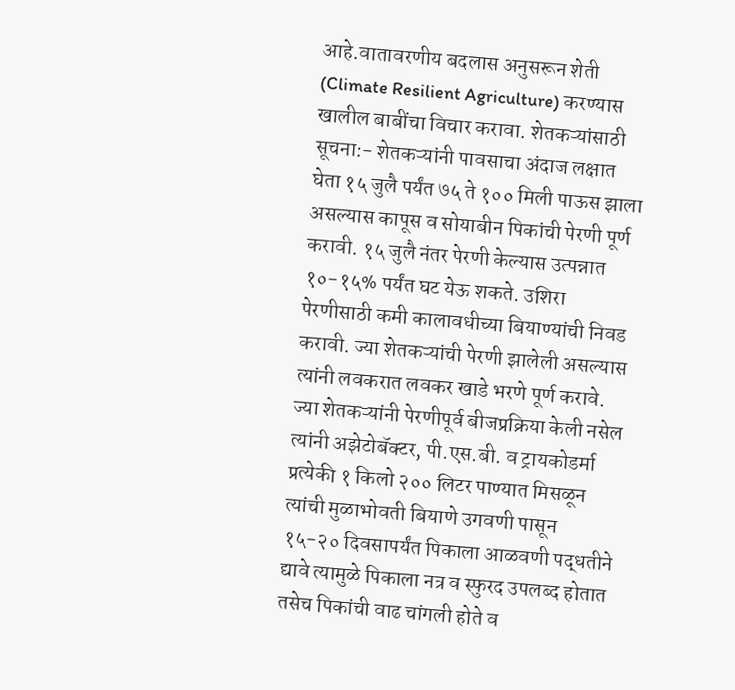आहे.वातावरणीय बदलास अनुसरून शेती (Climate Resilient Agriculture) करण्यास खालील बाबींचा विचार करावा. शेतकऱ्यांसाठी सूचना:- शेतकऱ्यांनी पावसाचा अंदाज लक्षात घेता १५ जुलै पर्यंत ७५ ते १०० मिली पाऊस झाला असल्यास कापूस व सोयाबीन पिकांची पेरणी पूर्ण करावी. १५ जुलै नंतर पेरणी केल्यास उत्पन्नात १०-१५% पर्यंत घट येऊ शकते. उशिरा पेरणीसाठी कमी कालावधीच्या बियाण्यांची निवड करावी. ज्या शेतकऱ्यांची पेरणी झालेली असल्यास त्यांनी लवकरात लवकर खाडे भरणे पूर्ण करावे. ज्या शेतकऱ्यांनी पेरणीपूर्व बीजप्रक्रिया केली नसेल त्यांनी अझेटोबॅक्टर, पी.एस.बी. व ट्रायकोडर्मा प्रत्येकी १ किलो २०० लिटर पाण्यात मिसळून त्यांची मुळाभोवती बियाणे उगवणी पासून १५-२० दिवसापर्यंत पिकाला आळवणी पद्धतीने द्यावे त्यामुळे पिकाला नत्र व स्फुरद उपलब्द होतात तसेच पिकांची वाढ चांगली होते व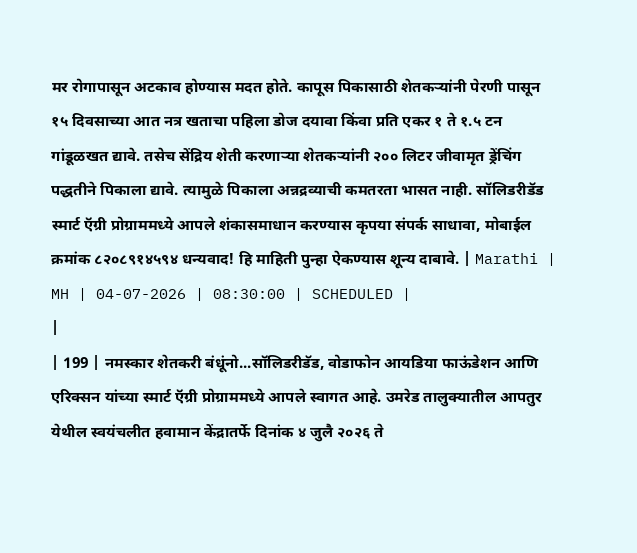मर रोगापासून अटकाव होण्यास मदत होते. कापूस पिकासाठी शेतकऱ्यांनी पेरणी पासून १५ दिवसाच्या आत नत्र खताचा पहिला डोज दयावा किंवा प्रति एकर १ ते १.५ टन गांडूळखत द्यावे. तसेच सेंद्रिय शेती करणाऱ्या शेतकऱ्यांनी २०० लिटर जीवामृत ड्रेंचिंग पद्धतीने पिकाला द्यावे. त्यामुळे पिकाला अन्नद्रव्याची कमतरता भासत नाही. सॉलिडरीडॅड स्मार्ट ऍग्री प्रोग्राममध्ये आपले शंकासमाधान करण्यास कृपया संपर्क साधावा, मोबाईल क्रमांक ८२०८९१४५९४ धन्यवाद! हि माहिती पुन्हा ऐकण्यास शून्य दाबावे. | Marathi | MH | 04-07-2026 | 08:30:00 | SCHEDULED |
|
| 199 | नमस्कार शेतकरी बंधूंनो...सॉलिडरीडॅड, वोडाफोन आयडिया फाऊंडेशन आणि एरिक्सन यांच्या स्मार्ट ऍग्री प्रोग्राममध्ये आपले स्वागत आहे. उमरेड तालुक्यातील आपतुर येथील स्वयंचलीत हवामान केंद्रातर्फे दिनांक ४ जुलै २०२६ ते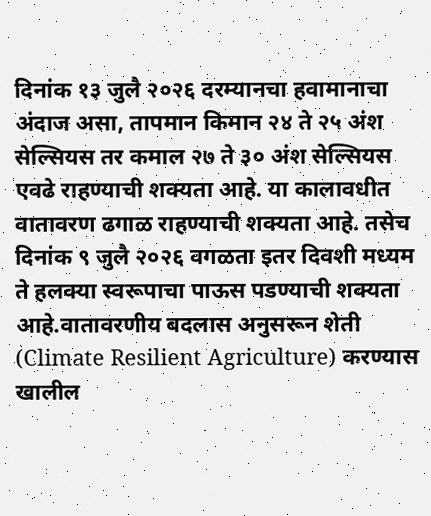दिनांक १३ जुलै २०२६ दरम्यानचा हवामानाचा अंदाज असा, तापमान किमान २४ ते २५ अंश सेल्सियस तर कमाल २७ ते ३० अंश सेल्सियस एवढे राहण्याची शक्यता आहे. या कालावधीत वातावरण ढगाळ राहण्याची शक्यता आहे. तसेच दिनांक ९ जुलै २०२६ वगळता इतर दिवशी मध्यम ते हलक्या स्वरूपाचा पाऊस पडण्याची शक्यता आहे.वातावरणीय बदलास अनुसरून शेती (Climate Resilient Agriculture) करण्यास खालील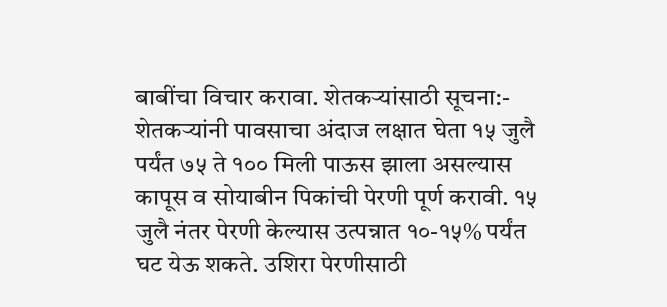बाबींचा विचार करावा. शेतकऱ्यांसाठी सूचना:- शेतकऱ्यांनी पावसाचा अंदाज लक्षात घेता १५ जुलै पर्यंत ७५ ते १०० मिली पाऊस झाला असल्यास कापूस व सोयाबीन पिकांची पेरणी पूर्ण करावी. १५ जुलै नंतर पेरणी केल्यास उत्पन्नात १०-१५% पर्यंत घट येऊ शकते. उशिरा पेरणीसाठी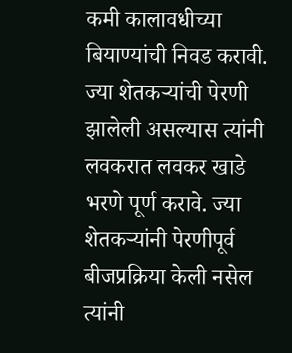कमी कालावधीच्या बियाण्यांची निवड करावी. ज्या शेतकऱ्यांची पेरणी झालेली असल्यास त्यांनी लवकरात लवकर खाडे भरणे पूर्ण करावे. ज्या शेतकऱ्यांनी पेरणीपूर्व बीजप्रक्रिया केली नसेल त्यांनी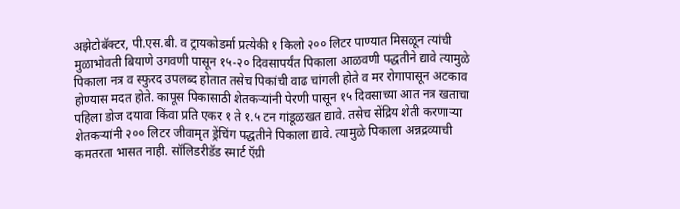अझेटोबॅक्टर, पी.एस.बी. व ट्रायकोडर्मा प्रत्येकी १ किलो २०० लिटर पाण्यात मिसळून त्यांची मुळाभोवती बियाणे उगवणी पासून १५-२० दिवसापर्यंत पिकाला आळवणी पद्धतीने द्यावे त्यामुळे पिकाला नत्र व स्फुरद उपलब्द होतात तसेच पिकांची वाढ चांगली होते व मर रोगापासून अटकाव होण्यास मदत होते. कापूस पिकासाठी शेतकऱ्यांनी पेरणी पासून १५ दिवसाच्या आत नत्र खताचा पहिला डोज दयावा किंवा प्रति एकर १ ते १.५ टन गांडूळखत द्यावे. तसेच सेंद्रिय शेती करणाऱ्या शेतकऱ्यांनी २०० लिटर जीवामृत ड्रेंचिंग पद्धतीने पिकाला द्यावे. त्यामुळे पिकाला अन्नद्रव्याची कमतरता भासत नाही. सॉलिडरीडॅड स्मार्ट ऍग्री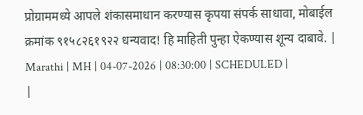प्रोग्राममध्ये आपले शंकासमाधान करण्यास कृपया संपर्क साधावा, मोबाईल क्रमांक ९१५८२६१९२२ धन्यवाद! हि माहिती पुन्हा ऐकण्यास शून्य दाबावे. | Marathi | MH | 04-07-2026 | 08:30:00 | SCHEDULED |
|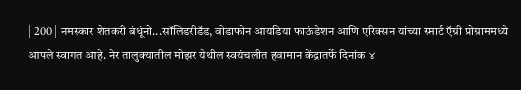| 200 | नमस्कार शेतकरी बंधूंनो...सॉलिडरीडॅड, वोडाफोन आयडिया फाऊंडेशन आणि एरिक्सन यांच्या स्मार्ट ऍग्री प्रोग्राममध्ये आपले स्वागत आहे. नेर तालुक्यातील मोझर येथील स्वयंचलीत हवामान केंद्रातर्फे दिनांक ४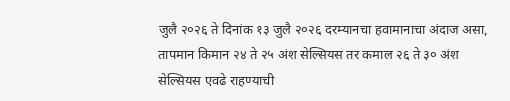जुलै २०२६ ते दिनांक १३ जुलै २०२६ दरम्यानचा हवामानाचा अंदाज असा, तापमान किमान २४ ते २५ अंश सेल्सियस तर कमाल २६ ते ३० अंश सेल्सियस एवढे राहण्याची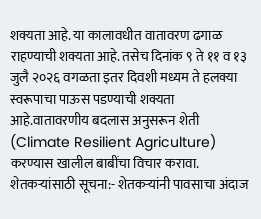शक्यता आहे. या कालावधीत वातावरण ढगाळ राहण्याची शक्यता आहे. तसेच दिनांक ९ ते ११ व १३ जुलै २०२६ वगळता इतर दिवशी मध्यम ते हलक्या स्वरूपाचा पाऊस पडण्याची शक्यता आहे.वातावरणीय बदलास अनुसरून शेती (Climate Resilient Agriculture) करण्यास खालील बाबींचा विचार करावा. शेतकऱ्यांसाठी सूचना:- शेतकऱ्यांनी पावसाचा अंदाज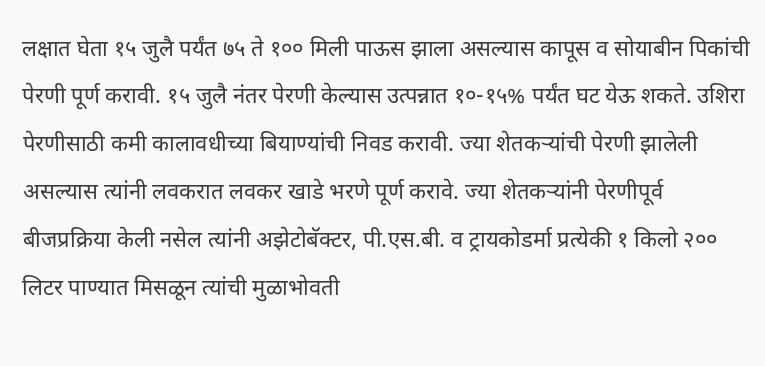लक्षात घेता १५ जुलै पर्यंत ७५ ते १०० मिली पाऊस झाला असल्यास कापूस व सोयाबीन पिकांची पेरणी पूर्ण करावी. १५ जुलै नंतर पेरणी केल्यास उत्पन्नात १०-१५% पर्यंत घट येऊ शकते. उशिरा पेरणीसाठी कमी कालावधीच्या बियाण्यांची निवड करावी. ज्या शेतकऱ्यांची पेरणी झालेली असल्यास त्यांनी लवकरात लवकर खाडे भरणे पूर्ण करावे. ज्या शेतकऱ्यांनी पेरणीपूर्व बीजप्रक्रिया केली नसेल त्यांनी अझेटोबॅक्टर, पी.एस.बी. व ट्रायकोडर्मा प्रत्येकी १ किलो २०० लिटर पाण्यात मिसळून त्यांची मुळाभोवती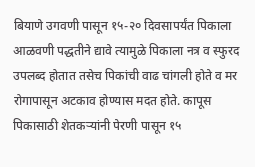बियाणे उगवणी पासून १५-२० दिवसापर्यंत पिकाला आळवणी पद्धतीने द्यावे त्यामुळे पिकाला नत्र व स्फुरद उपलब्द होतात तसेच पिकांची वाढ चांगली होते व मर रोगापासून अटकाव होण्यास मदत होते. कापूस पिकासाठी शेतकऱ्यांनी पेरणी पासून १५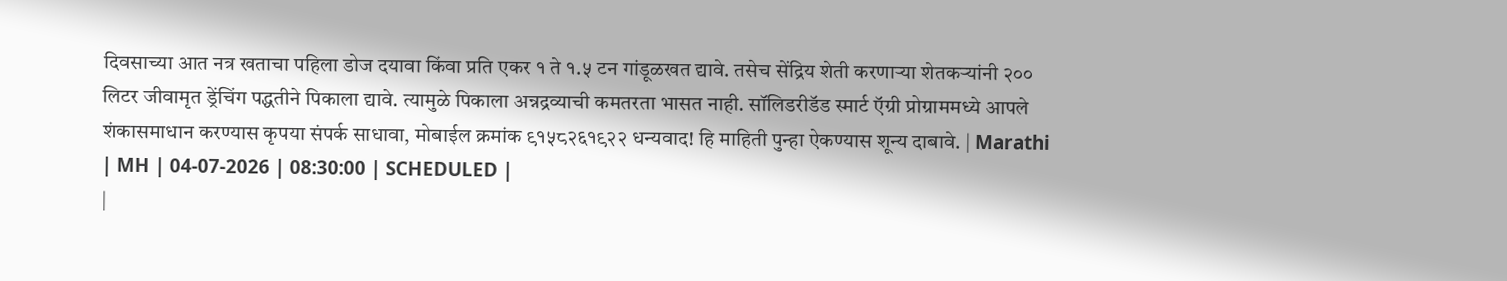दिवसाच्या आत नत्र खताचा पहिला डोज दयावा किंवा प्रति एकर १ ते १.५ टन गांडूळखत द्यावे. तसेच सेंद्रिय शेती करणाऱ्या शेतकऱ्यांनी २०० लिटर जीवामृत ड्रेंचिंग पद्धतीने पिकाला द्यावे. त्यामुळे पिकाला अन्नद्रव्याची कमतरता भासत नाही. सॉलिडरीडॅड स्मार्ट ऍग्री प्रोग्राममध्ये आपले शंकासमाधान करण्यास कृपया संपर्क साधावा, मोबाईल क्रमांक ९१५८२६१९२२ धन्यवाद! हि माहिती पुन्हा ऐकण्यास शून्य दाबावे. | Marathi | MH | 04-07-2026 | 08:30:00 | SCHEDULED |
|